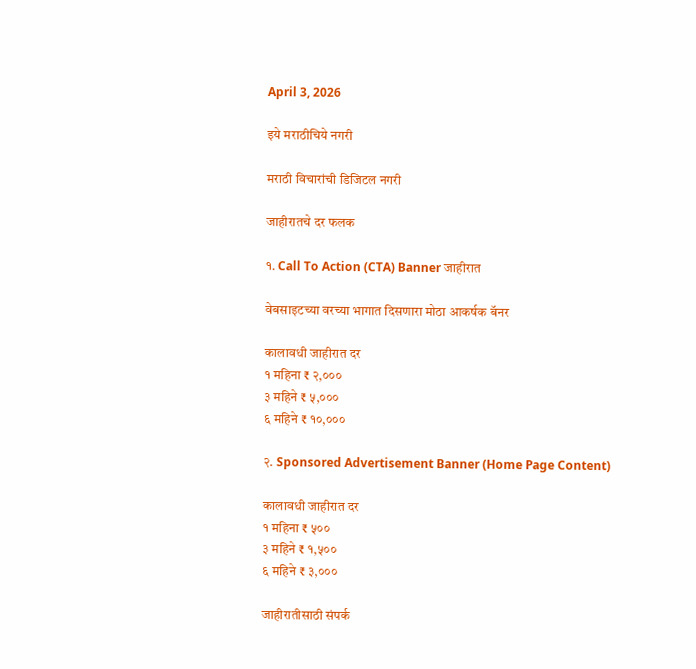April 3, 2026

इये मराठीचिये नगरी

मराठी विचारांची डिजिटल नगरी

जाहीरातचे दर फलक

१. Call To Action (CTA) Banner जाहीरात

वेबसाइटच्या वरच्या भागात दिसणारा मोठा आकर्षक बॅनर

कालावधी जाहीरात दर
१ महिना ₹ २,०००
३ महिने ₹ ५,०००
६ महिने ₹ १०,०००

२. Sponsored Advertisement Banner (Home Page Content)

कालावधी जाहीरात दर
१ महिना ₹ ५००
३ महिने ₹ १,५००
६ महिने ₹ ३,०००

जाहीरातीसाठी संपर्क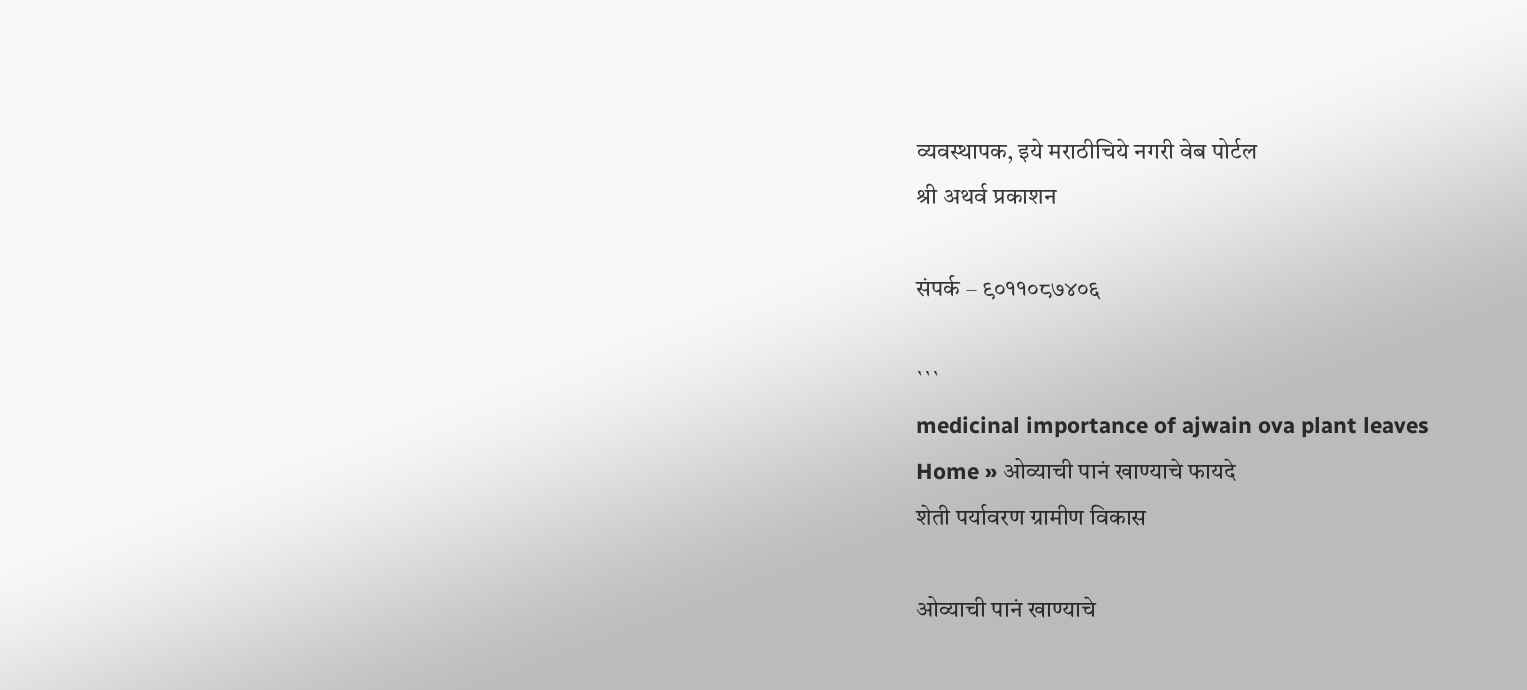व्यवस्थापक, इये मराठीचिये नगरी वेब पोर्टल
श्री अथर्व प्रकाशन

संपर्क – ९०११०८७४०६

```
medicinal importance of ajwain ova plant leaves
Home » ओव्याची पानं खाण्याचे फायदे
शेती पर्यावरण ग्रामीण विकास

ओव्याची पानं खाण्याचे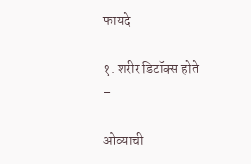फायदे

१. शरीर डिटॉक्स होते –

ओव्याची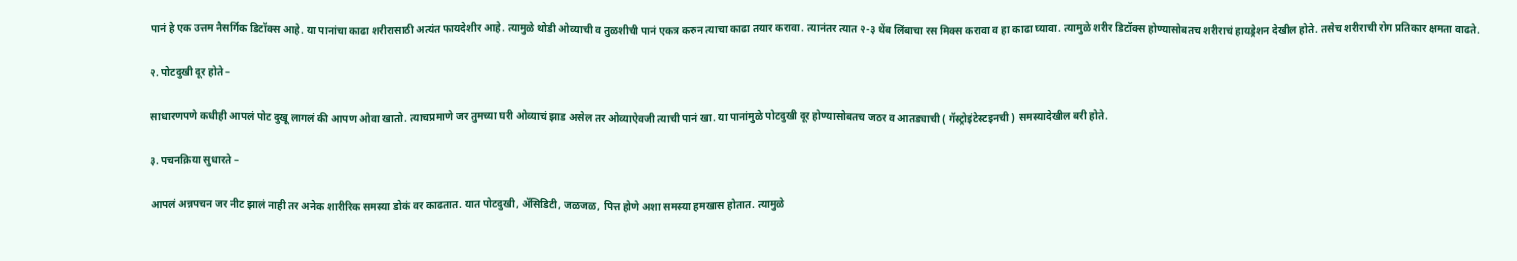पानं हे एक उत्तम नैसर्गिक डिटॉक्स आहे. या पानांचा काढा शरीरासाठी अत्यंत फायदेशीर आहे. त्यामुळे थोडी ओव्याची व तुळशीची पानं एकत्र करुन त्याचा काढा तयार करावा. त्यानंतर त्यात २-३ थेंब लिंबाचा रस मिक्स करावा व हा काढा घ्यावा. त्यामुळे शरीर डिटॉक्स होण्यासोबतच शरीराचं हायड्रेशन देखील होते. तसेच शरीराची रोग प्रतिकार क्षमता वाढते.

२. पोटदुखी दूर होते –

साधारणपणे कधीही आपलं पोट दुखू लागलं की आपण ओवा खातो. त्याचप्रमाणे जर तुमच्या घरी ओव्याचं झाड असेल तर ओव्याऐवजी त्याची पानं खा. या पानांमुळे पोटदुखी दूर होण्यासोबतच जठर व आतड्याची ( गॅस्ट्रोइंटेस्टइनची ) समस्यादेखील बरी होते.

३. पचनक्रिया सुधारते –

आपलं अन्नपचन जर नीट झालं नाही तर अनेक शारीरिक समस्या डोकं वर काढतात. यात पोटदुखी, ॲसिडिटी, जळजळ, पित्त होणे अशा समस्या हमखास होतात. त्यामुळे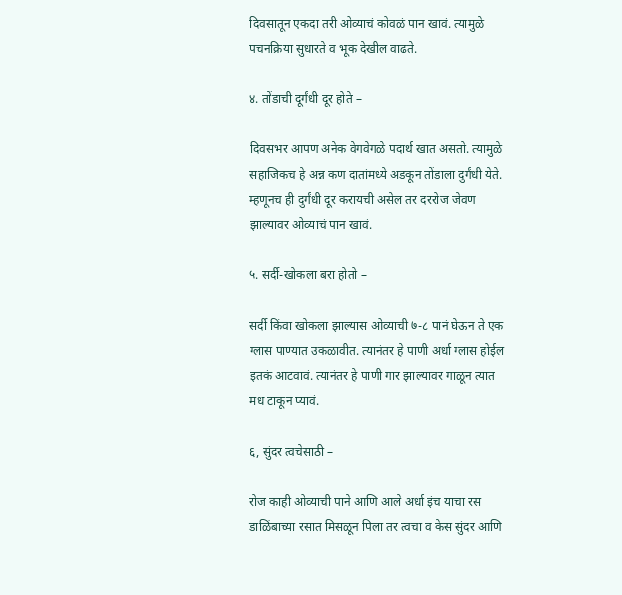दिवसातून एकदा तरी ओव्याचं कोवळं पान खावं. त्यामुळे पचनक्रिया सुधारते व भूक देखील वाढते.

४. तोंडाची दूर्गंधी दूर होते –

दिवसभर आपण अनेक वेगवेगळे पदार्थ खात असतो. त्यामुळे सहाजिकच हे अन्न कण दातांमध्ये अडकून तोंडाला दुर्गंधी येते. म्हणूनच ही दुर्गंधी दूर करायची असेल तर दररोज जेवण झाल्यावर ओव्याचं पान खावं.

५. सर्दी-खोकला बरा होतो –

सर्दी किंवा खोकला झाल्यास ओव्याची ७-८ पानं घेऊन ते एक ग्लास पाण्यात उकळावीत. त्यानंतर हे पाणी अर्धा ग्लास होईल इतकं आटवावं. त्यानंतर हे पाणी गार झाल्यावर गाळून त्यात मध टाकून प्यावं.

६, सुंदर त्वचेसाठी –

रोज काही ओव्याची पाने आणि आले अर्धा इंच याचा रस डाळिंबाच्या रसात मिसळून पिला तर त्वचा व केस सुंदर आणि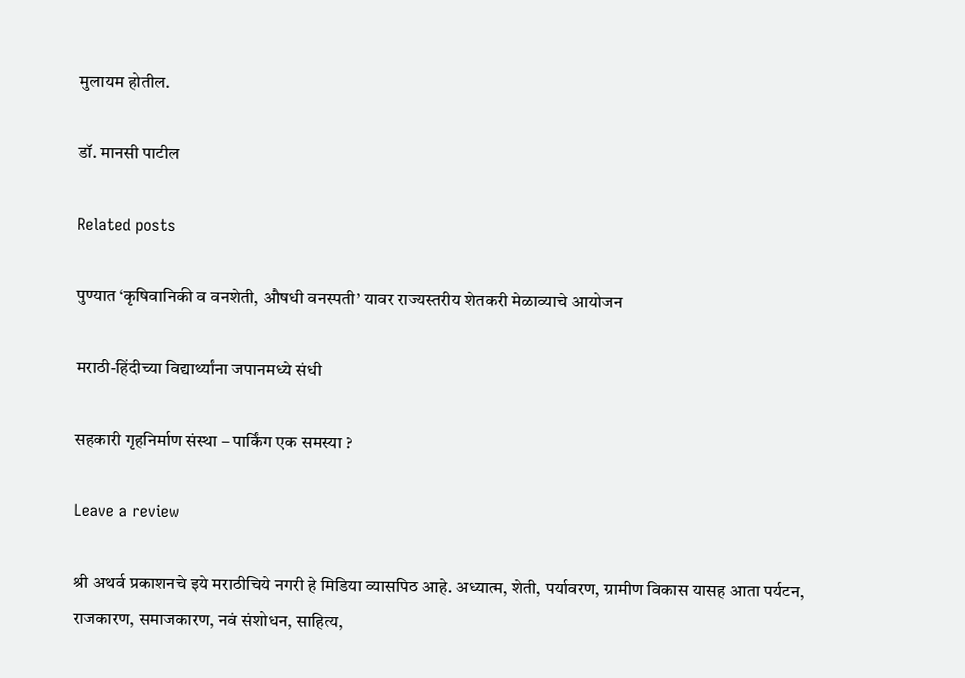मुलायम होतील.

डॉ. मानसी पाटील

Related posts

पुण्यात ‘कृषिवानिकी व वनशेती, औषधी वनस्पती’ यावर राज्यस्तरीय शेतकरी मेळाव्याचे आयोजन

मराठी-हिंदीच्या विद्यार्थ्यांना जपानमध्ये संधी

सहकारी गृहनिर्माण संस्था – पार्किंग एक समस्या ?

Leave a review

श्री अथर्व प्रकाशनचे इये मराठीचिये नगरी हे मिडिया व्यासपिठ आहे. अध्यात्म, शेती, पर्यावरण, ग्रामीण विकास यासह आता पर्यटन, राजकारण, समाजकारण, नवं संशोधन, साहित्य,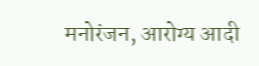मनोरंजन, आरोग्य आदी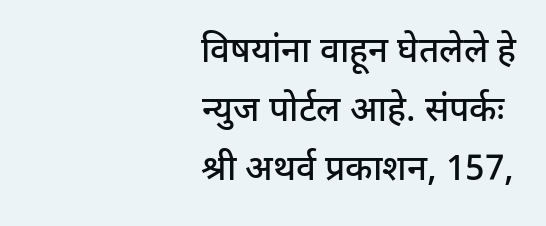विषयांना वाहून घेतलेले हे न्युज पोर्टल आहे. संपर्कः श्री अथर्व प्रकाशन, 157,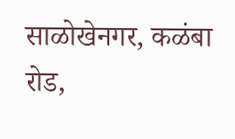साळोखेनगर, कळंबा रोड,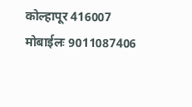कोल्हापूर 416007 मोबाईलः 9011087406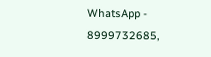WhatsApp - 8999732685,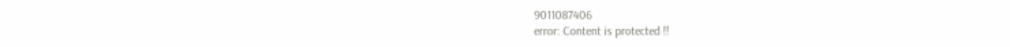9011087406
error: Content is protected !!